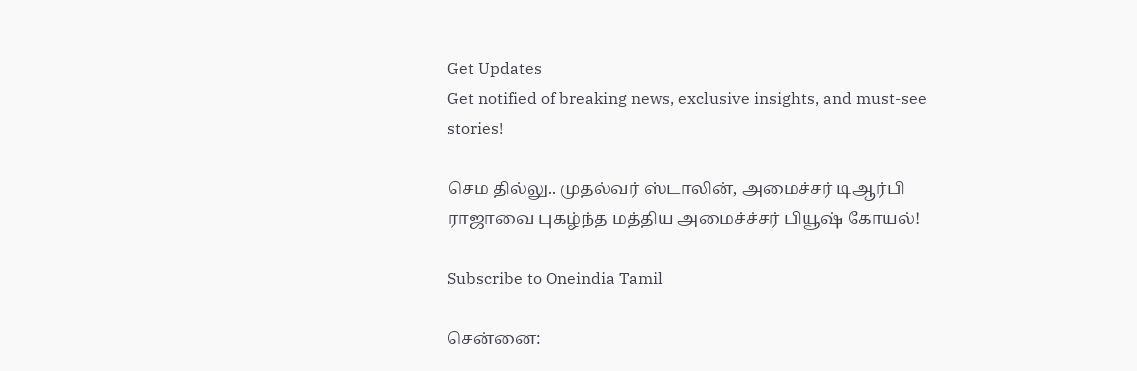Get Updates
Get notified of breaking news, exclusive insights, and must-see stories!

செம தில்லு.. முதல்வர் ஸ்டாலின், அமைச்சர் டிஆர்பி ராஜாவை புகழ்ந்த மத்திய அமைச்ச்சர் பியூஷ் கோயல்!

Subscribe to Oneindia Tamil

சென்னை: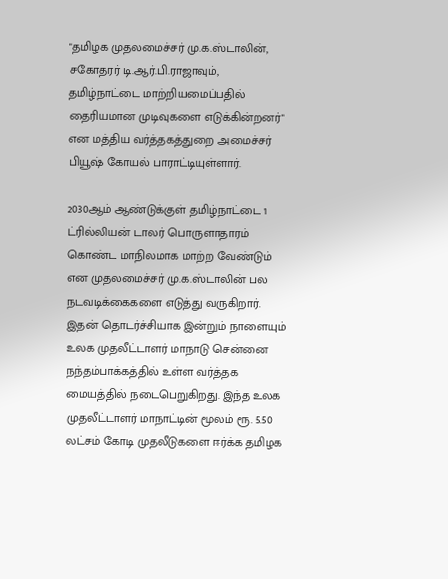"தமிழக முதலமைச்சர் மு.க.ஸ்டாலின், சகோதரர் டி.ஆர்.பி.ராஜாவும், தமிழ்நாட்டை மாற்றியமைப்பதில் தைரியமான முடிவுகளை எடுக்கின்றனர்" என மத்திய வர்த்தகத்துறை அமைச்சர் பியூஷ் கோயல் பாராட்டியுள்ளார்.

2030ஆம் ஆண்டுக்குள் தமிழ்நாட்டை 1 ட்ரில்லியன் டாலர் பொருளாதாரம் கொண்ட மாநிலமாக மாற்ற வேண்டும் என முதலமைச்சர் மு.க.ஸ்டாலின் பல நடவடிக்கைகளை எடுத்து வருகிறார். இதன் தொடர்ச்சியாக இன்றும் நாளையும் உலக முதலீட்டாளர் மாநாடு சென்னை நந்தம்பாக்கத்தில் உள்ள வர்த்தக மையத்தில் நடைபெறுகிறது. இந்த உலக முதலீட்டாளர் மாநாட்டின் மூலம் ரூ. 5.50 லட்சம் கோடி முதலீடுகளை ஈர்க்க தமிழக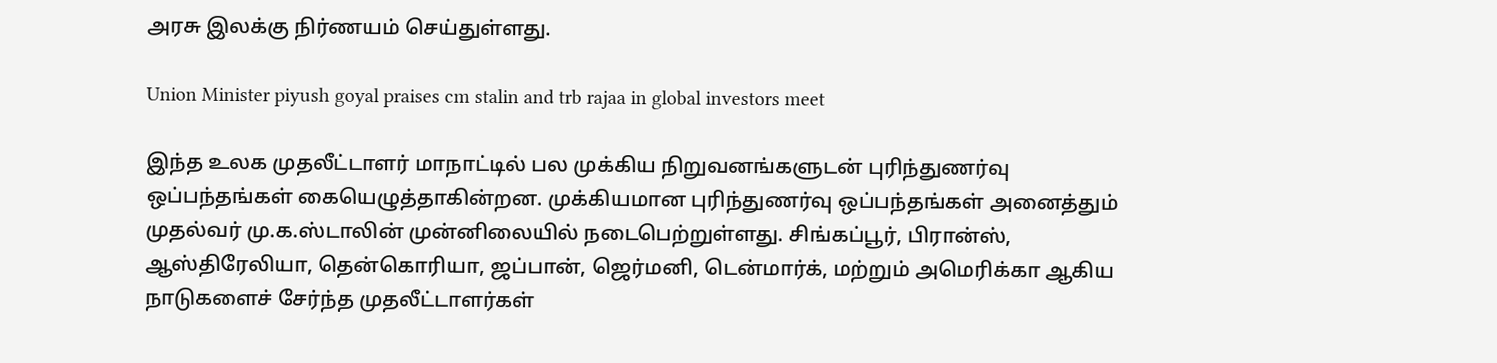அரசு இலக்கு நிர்ணயம் செய்துள்ளது.

Union Minister piyush goyal praises cm stalin and trb rajaa in global investors meet

இந்த உலக முதலீட்டாளர் மாநாட்டில் பல முக்கிய நிறுவனங்களுடன் புரிந்துணர்வு ஒப்பந்தங்கள் கையெழுத்தாகின்றன. முக்கியமான புரிந்துணர்வு ஒப்பந்தங்கள் அனைத்தும் முதல்வர் மு.க.ஸ்டாலின் முன்னிலையில் நடைபெற்றுள்ளது. சிங்கப்பூர், பிரான்ஸ், ஆஸ்திரேலியா, தென்கொரியா, ஜப்பான், ஜெர்மனி, டென்மார்க், மற்றும் அமெரிக்கா ஆகிய நாடுகளைச் சேர்ந்த முதலீட்டாளர்கள்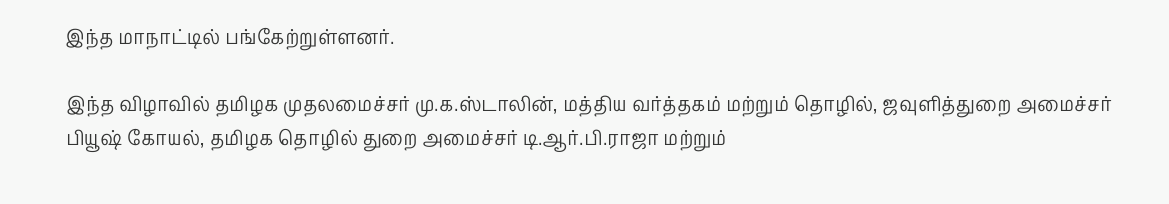இந்த மாநாட்டில் பங்கேற்றுள்ளனர்.

இந்த விழாவில் தமிழக முதலமைச்சர் மு.க.ஸ்டாலின், மத்திய வர்த்தகம் மற்றும் தொழில், ஜவுளித்துறை அமைச்சர் பியூஷ் கோயல், தமிழக தொழில் துறை அமைச்சர் டி.ஆர்.பி.ராஜா மற்றும்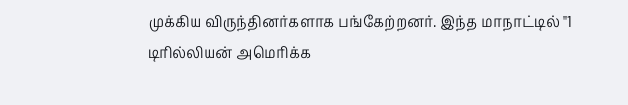முக்கிய விருந்தினர்களாக பங்கேற்றனர். இந்த மாநாட்டில் "1 டிரில்லியன் அமெரிக்க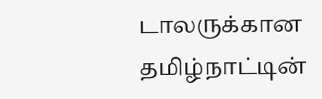டாலருக்கான தமிழ்நாட்டின்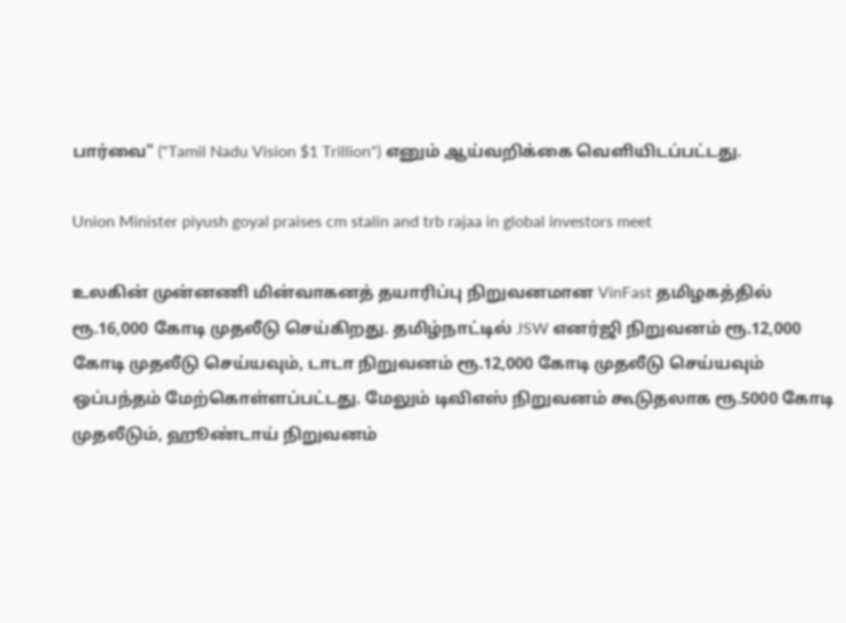பார்வை" ("Tamil Nadu Vision $1 Trillion") எனும் ஆய்வறிக்கை வெளியிடப்பட்டது.

Union Minister piyush goyal praises cm stalin and trb rajaa in global investors meet

உலகின் முன்னணி மின்வாகனத் தயாரிப்பு நிறுவனமான VinFast தமிழகத்தில் ரூ.16,000 கோடி முதலீடு செய்கிறது. தமிழ்நாட்டில் JSW எனர்ஜி நிறுவனம் ரூ.12,000 கோடி முதலீடு செய்யவும், டாடா நிறுவனம் ரூ.12,000 கோடி முதலீடு செய்யவும் ஒப்பந்தம் மேற்கொள்ளப்பட்டது. மேலும் டிவிஎஸ் நிறுவனம் கூடுதலாக ரூ.5000 கோடி முதலீடும், ஹூண்டாய் நிறுவனம்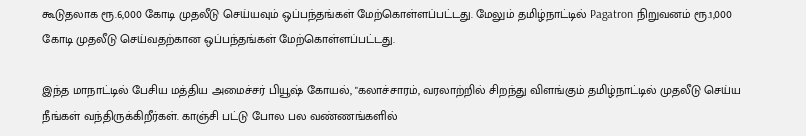கூடுதலாக ரூ.6,000 கோடி முதலீடு செய்யவும் ஒப்பந்தங்கள் மேற்கொள்ளப்பட்டது. மேலும் தமிழ்நாட்டில் Pagatron நிறுவனம் ரூ.1,000 கோடி முதலீடு செய்வதற்கான ஒப்பந்தங்கள் மேற்கொள்ளப்பட்டது.

இந்த மாநாட்டில் பேசிய மத்திய அமைச்சர் பியூஷ் கோயல், "கலாச்சாரம், வரலாற்றில் சிறந்து விளங்கும் தமிழ்நாட்டில் முதலீடு செய்ய நீங்கள் வந்திருக்கிறீர்கள். காஞ்சி பட்டு போல பல வண்ணங்களில்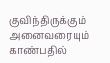குவிந்திருக்கும் அனைவரையும் காண்பதில்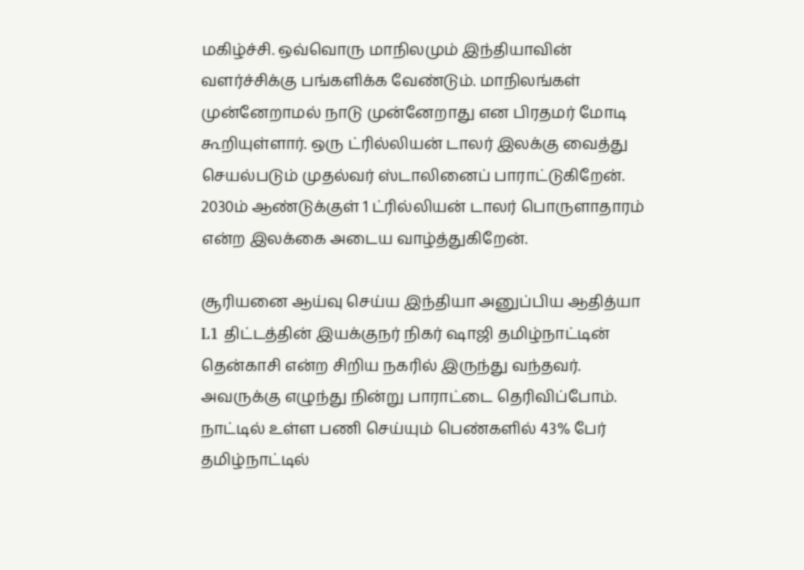மகிழ்ச்சி. ஒவ்வொரு மாநிலமும் இந்தியாவின் வளர்ச்சிக்கு பங்களிக்க வேண்டும். மாநிலங்கள் முன்னேறாமல் நாடு முன்னேறாது என பிரதமர் மோடி கூறியுள்ளார். ஒரு ட்ரில்லியன் டாலர் இலக்கு வைத்து செயல்படும் முதல்வர் ஸ்டாலினைப் பாராட்டுகிறேன். 2030ம் ஆண்டுக்குள் 1 ட்ரில்லியன் டாலர் பொருளாதாரம் என்ற இலக்கை அடைய வாழ்த்துகிறேன்.

சூரியனை ஆய்வு செய்ய இந்தியா அனுப்பிய ஆதித்யா L1 திட்டத்தின் இயக்குநர் நிகர் ஷாஜி தமிழ்நாட்டின் தென்காசி என்ற சிறிய நகரில் இருந்து வந்தவர். அவருக்கு எழுந்து நின்று பாராட்டை தெரிவிப்போம். நாட்டில் உள்ள பணி செய்யும் பெண்களில் 43% பேர் தமிழ்நாட்டில்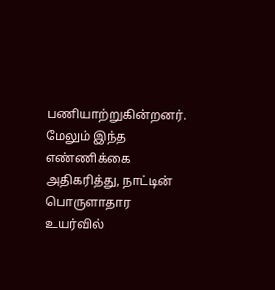பணியாற்றுகின்றனர். மேலும் இந்த எண்ணிக்கை அதிகரித்து, நாட்டின் பொருளாதார உயர்வில்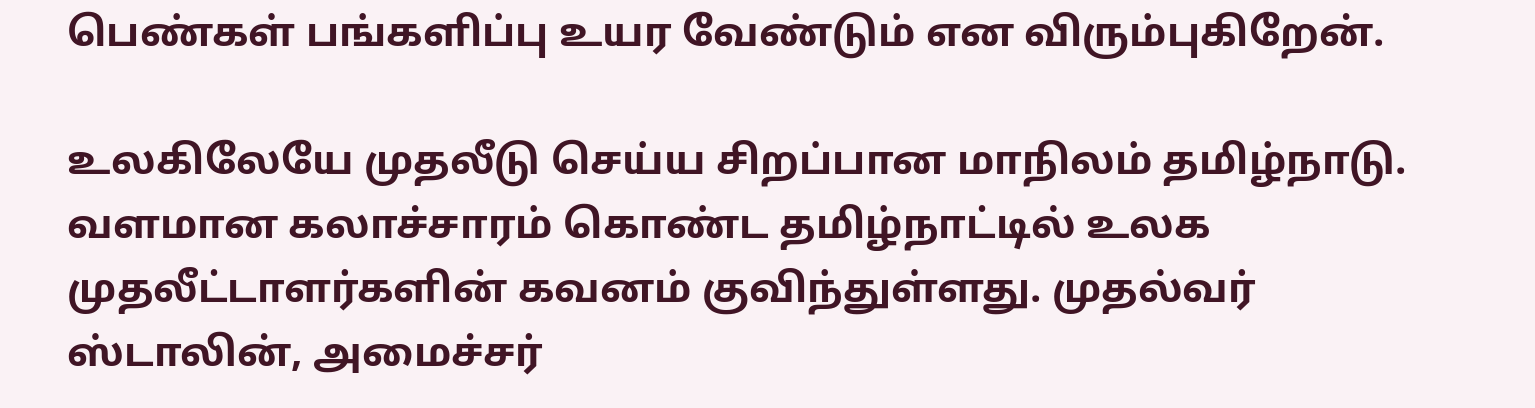பெண்கள் பங்களிப்பு உயர வேண்டும் என விரும்புகிறேன்.

உலகிலேயே முதலீடு செய்ய சிறப்பான மாநிலம் தமிழ்நாடு. வளமான கலாச்சாரம் கொண்ட தமிழ்நாட்டில் உலக முதலீட்டாளர்களின் கவனம் குவிந்துள்ளது. முதல்வர் ஸ்டாலின், அமைச்சர்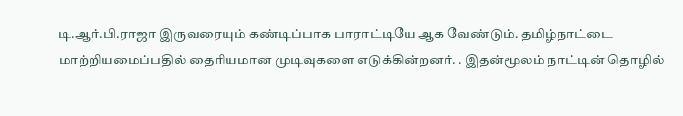டி.ஆர்.பி.ராஜா இருவரையும் கண்டிப்பாக பாராட்டியே ஆக வேண்டும். தமிழ்நாட்டை மாற்றியமைப்பதில் தைரியமான முடிவுகளை எடுக்கின்றனர். . இதன்மூலம் நாட்டின் தொழில்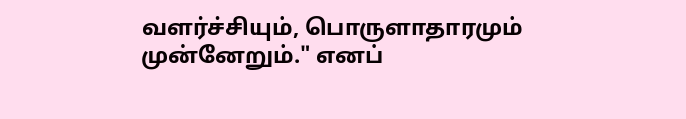வளர்ச்சியும், பொருளாதாரமும் முன்னேறும்." எனப்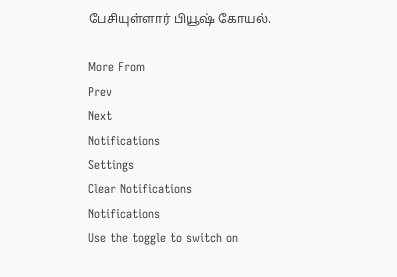பேசியுள்ளார் பியூஷ் கோயல்.

More From
Prev
Next
Notifications
Settings
Clear Notifications
Notifications
Use the toggle to switch on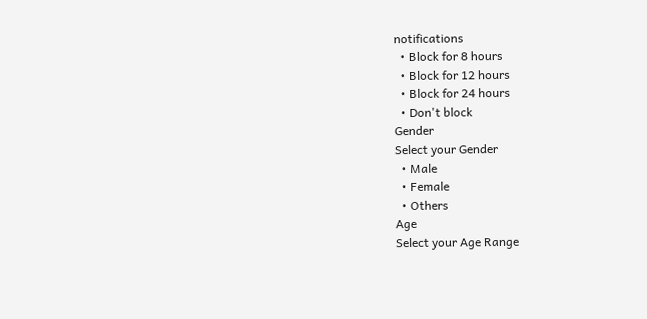notifications
  • Block for 8 hours
  • Block for 12 hours
  • Block for 24 hours
  • Don't block
Gender
Select your Gender
  • Male
  • Female
  • Others
Age
Select your Age Range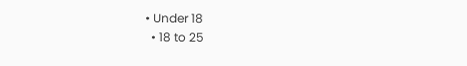• Under 18
  • 18 to 25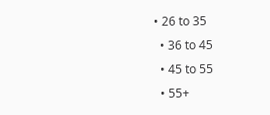• 26 to 35
  • 36 to 45
  • 45 to 55
  • 55+